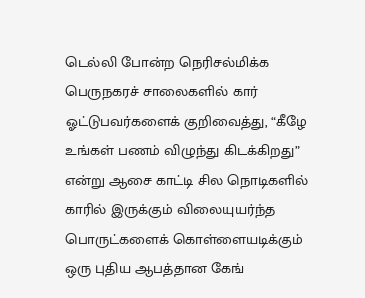டெல்லி போன்ற நெரிசல்மிக்க பெருநகரச் சாலைகளில் கார் ஓட்டுபவர்களைக் குறிவைத்து, “கீழே உங்கள் பணம் விழுந்து கிடக்கிறது” என்று ஆசை காட்டி சில நொடிகளில் காரில் இருக்கும் விலையுயர்ந்த பொருட்களைக் கொள்ளையடிக்கும் ஒரு புதிய ஆபத்தான கேங்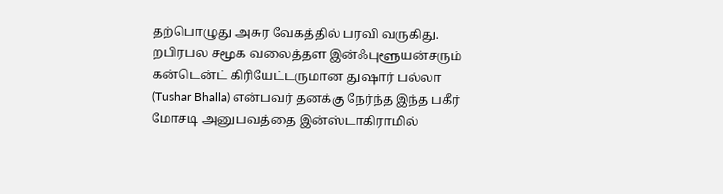தற்பொழுது அசுர வேகத்தில் பரவி வருகிது.
றபிரபல சமூக வலைத்தள இன்ஃபுளூயன்சரும் கன்டென்ட் கிரியேட்டருமான துஷார் பல்லா (Tushar Bhalla) என்பவர் தனக்கு நேர்ந்த இந்த பகீர் மோசடி அனுபவத்தை இன்ஸ்டாகிராமில்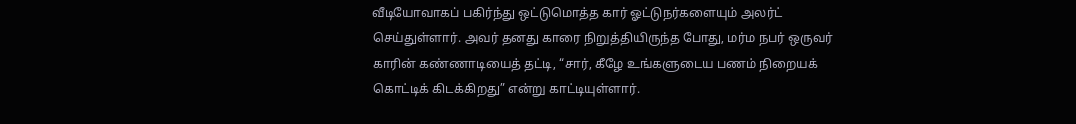வீடியோவாகப் பகிர்ந்து ஒட்டுமொத்த கார் ஓட்டுநர்களையும் அலர்ட் செய்துள்ளார். அவர் தனது காரை நிறுத்தியிருந்த போது, மர்ம நபர் ஒருவர் காரின் கண்ணாடியைத் தட்டி, “சார், கீழே உங்களுடைய பணம் நிறையக் கொட்டிக் கிடக்கிறது” என்று காட்டியுள்ளார்.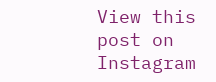View this post on Instagram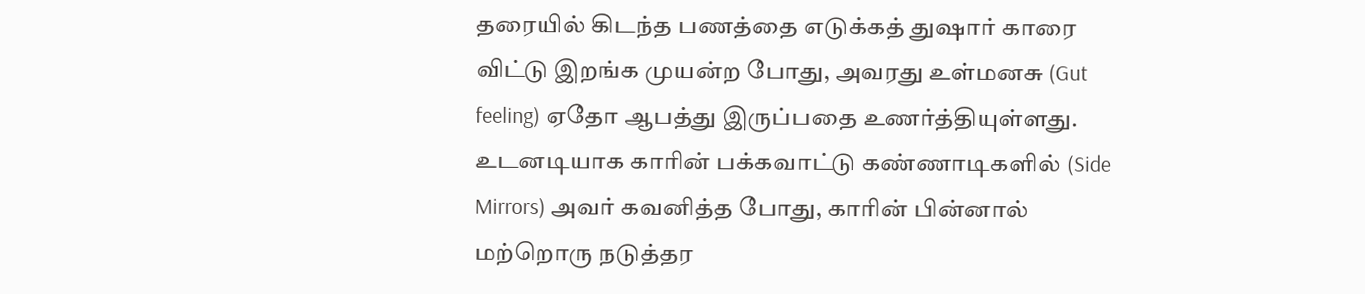தரையில் கிடந்த பணத்தை எடுக்கத் துஷார் காரை விட்டு இறங்க முயன்ற போது, அவரது உள்மனசு (Gut feeling) ஏதோ ஆபத்து இருப்பதை உணர்த்தியுள்ளது. உடனடியாக காரின் பக்கவாட்டு கண்ணாடிகளில் (Side Mirrors) அவர் கவனித்த போது, காரின் பின்னால் மற்றொரு நடுத்தர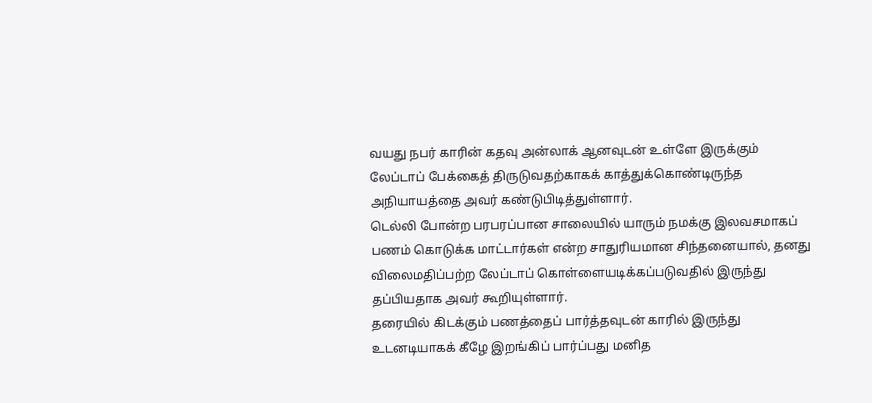வயது நபர் காரின் கதவு அன்லாக் ஆனவுடன் உள்ளே இருக்கும் லேப்டாப் பேக்கைத் திருடுவதற்காகக் காத்துக்கொண்டிருந்த அநியாயத்தை அவர் கண்டுபிடித்துள்ளார்.
டெல்லி போன்ற பரபரப்பான சாலையில் யாரும் நமக்கு இலவசமாகப் பணம் கொடுக்க மாட்டார்கள் என்ற சாதுரியமான சிந்தனையால், தனது விலைமதிப்பற்ற லேப்டாப் கொள்ளையடிக்கப்படுவதில் இருந்து தப்பியதாக அவர் கூறியுள்ளார்.
தரையில் கிடக்கும் பணத்தைப் பார்த்தவுடன் காரில் இருந்து உடனடியாகக் கீழே இறங்கிப் பார்ப்பது மனித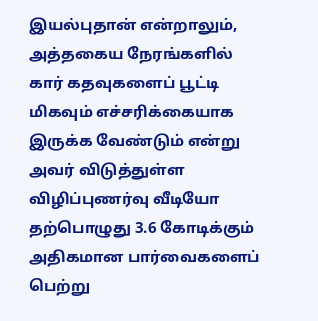இயல்புதான் என்றாலும், அத்தகைய நேரங்களில் கார் கதவுகளைப் பூட்டி மிகவும் எச்சரிக்கையாக இருக்க வேண்டும் என்று அவர் விடுத்துள்ள விழிப்புணர்வு வீடியோ தற்பொழுது 3.6 கோடிக்கும் அதிகமான பார்வைகளைப் பெற்று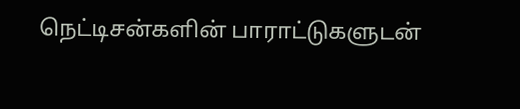நெட்டிசன்களின் பாராட்டுகளுடன்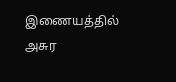இணையத்தில் அசுர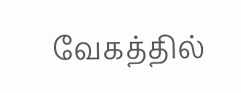வேகத்தில்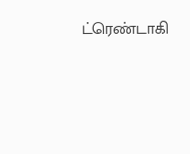ட்ரெண்டாகி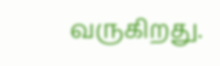வருகிறது.